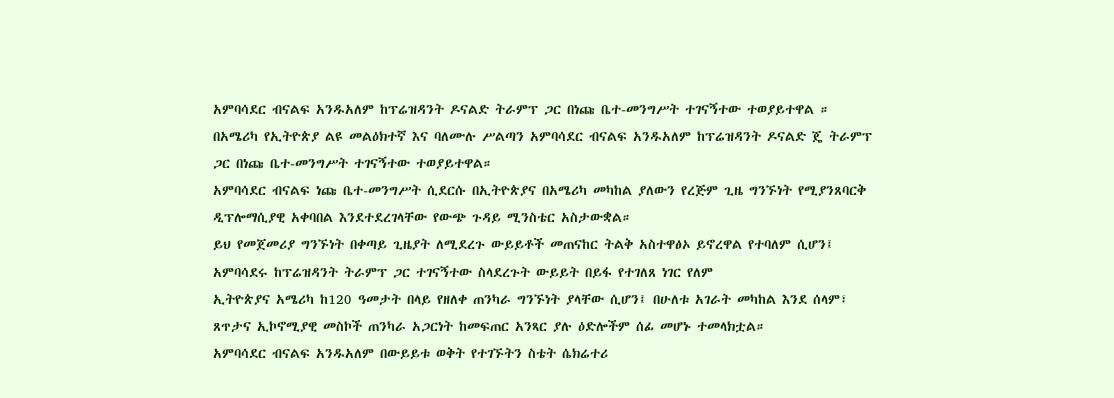አምባሳደር ብናልፍ አንዱአለም ከፕሬዝዳንት ዶናልድ ትራምፕ ጋር በነጩ ቤተ-መንግሥት ተገናኝተው ተወያይተዋል ።
በአሜሪካ የኢትዮጵያ ልዩ መልዕክተኛ እና ባለሙሉ ሥልጣን አምባሳደር ብናልፍ አንዱአለም ከፕሬዝዳንት ዶናልድ ጄ ትራምፕ ጋር በነጩ ቤተ-መንግሥት ተገናኝተው ተወያይተዋል።
አምባሳደር ብናልፍ ነጩ ቤተ-መንግሥት ሲደርሱ በኢትዮጵያና በአሜሪካ መካከል ያለውን የረጅም ጊዜ ግንኙነት የሚያንጸባርቅ ዲፕሎማሲያዊ አቀባበል እንደተደረገላቸው የውጭ ጉዳይ ሚንስቴር አስታውቋል።
ይህ የመጀመሪያ ግንኙነት በቀጣይ ጊዜያት ለሚደረጉ ውይይቶች መጠናከር ትልቅ አስተዋፅኦ ይኖረዋል የተባለም ሲሆን፤ አምባሳደሩ ከፕሬዝዳንት ትራምፕ ጋር ተገናኝተው ስላደረጉት ውይይት በይፋ የተገለጸ ነገር የለም
ኢትዮጵያና አሜሪካ ከ120 ዓመታት በላይ የዘለቀ ጠንካራ ግንኙነት ያላቸው ሲሆን፤ በሁለቱ አገራት መካከል እንደ ሰላም፣ ጸጥታና ኢኮኖሚያዊ መስኮች ጠንካራ አጋርነት ከመፍጠር አንጻር ያሉ ዕድሎችም ሰፊ መሆኑ ተመላክቷል።
አምባሳደር ብናልፍ አንዱአለም በውይይቱ ወቅት የተገኙትን ስቴት ሴክሬተሪ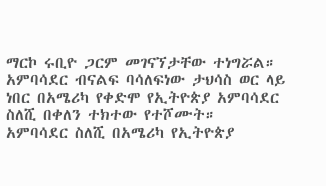ማርኮ ሩቢዮ ጋርም መገናኘታቸው ተነግሯል።
አምባሳደር ብናልፍ ባሳለፍነው ታህሳስ ወር ላይ ነበር በአሜሪካ የቀድሞ የኢትዮጵያ አምባሳደር ስለሺ በቀለን ተክተው የተሾሙት።
አምባሳደር ስለሺ በአሜሪካ የኢትዮጵያ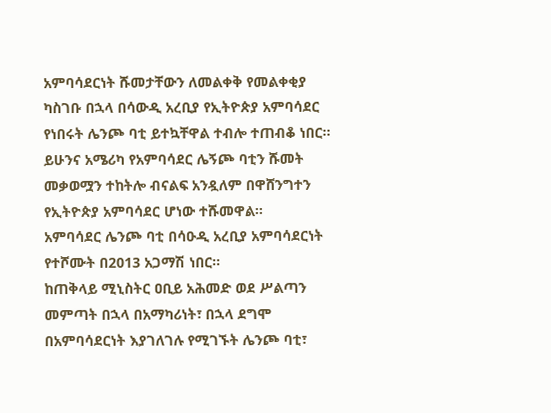አምባሳደርነት ሹመታቸውን ለመልቀቅ የመልቀቂያ ካስገቡ በኋላ በሳውዲ አረቢያ የኢትዮጵያ አምባሳደር የነበሩት ሌንጮ ባቲ ይተኳቸዋል ተብሎ ተጠብቆ ነበር፡፡
ይሁንና አሜሪካ የአምባሳደር ሌኝጮ ባቲን ሹመት መቃወሟን ተከትሎ ብናልፍ አንዷለም በዋሸንግተን የኢትዮጵያ አምባሳደር ሆነው ተሹመዋል፡፡
አምባሳደር ሌንጮ ባቲ በሳዑዲ አረቢያ አምባሳደርነት የተሾሙት በ2013 አጋማሽ ነበር።
ከጠቅላይ ሚኒስትር ዐቢይ አሕመድ ወደ ሥልጣን መምጣት በኋላ በአማካሪነት፣ በኋላ ደግሞ በአምባሳደርነት እያገለገሉ የሚገኙት ሌንጮ ባቲ፣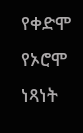የቀድሞ የኦሮሞ ነጻነት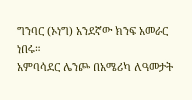ግንባር (ኦነግ) አንደኛው ክንፍ አመራር ነበሩ።
አምባሳደር ሌንጮ በአሜሪካ ለዓመታት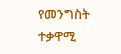የመንግስት ተቃዋሚ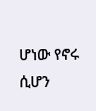ሆነው የኖሩ ሲሆን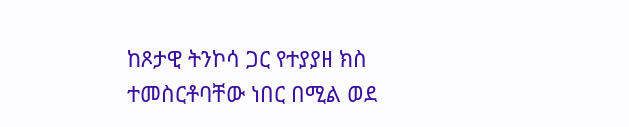ከጾታዊ ትንኮሳ ጋር የተያያዘ ክስ ተመስርቶባቸው ነበር በሚል ወደ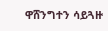ዋሸንግተን ሳይጓዙ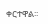ቀርተዋል፡፡